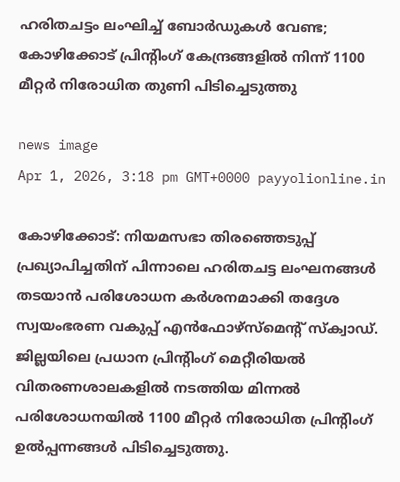ഹരിതചട്ടം ലംഘിച്ച് ബോർഡുകൾ വേണ്ട; കോഴിക്കോട് പ്രിന്റിംഗ് കേന്ദ്രങ്ങളിൽ നിന്ന് 1100 മീറ്റർ നിരോധിത തുണി പിടിച്ചെടുത്തു

news image
Apr 1, 2026, 3:18 pm GMT+0000 payyolionline.in

കോഴിക്കോട്: നിയമസഭാ തിരഞ്ഞെടുപ്പ് പ്രഖ്യാപിച്ചതിന് പിന്നാലെ ഹരിതചട്ട ലംഘനങ്ങൾ തടയാൻ പരിശോധന കർശനമാക്കി തദ്ദേശ സ്വയംഭരണ വകുപ്പ് എൻഫോഴ്സ്‌മെന്റ് സ്ക്വാഡ്. ജില്ലയിലെ പ്രധാന പ്രിന്റിംഗ് മെറ്റീരിയൽ വിതരണശാലകളിൽ നടത്തിയ മിന്നൽ പരിശോധനയിൽ 1100 മീറ്റർ നിരോധിത പ്രിന്റിംഗ് ഉൽപ്പന്നങ്ങൾ പിടിച്ചെടുത്തു.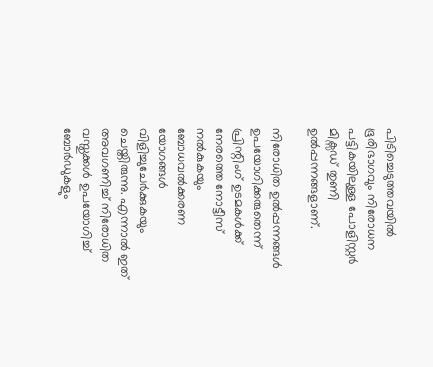പിടിച്ചെടുത്തവയിൽ ഭൂരിഭാഗവും നിരോധന പട്ടികയിലുള്ള പോളിസ്റ്റർ മിക്സഡ് തുണി ഉൽപ്പന്നങ്ങളാണ്.

നിരോധിത ഉൽപ്പന്നങ്ങൾ ഉപയോഗിക്കരുതെന്ന് പ്രിന്റിംഗ് ഉടമകൾക്ക് നേരത്തെ നോട്ടീസ് നൽകുകയും ബോധവൽക്കരണ യോഗങ്ങൾ വിളിച്ചുചേർക്കുകയും ചെയ്തിരുന്നു. എന്നാൽ ഇത് അവഗണിച്ച് നിരോധിത വസ്തുക്കൾ ഉപയോഗിച്ച് ബോർഡുകളും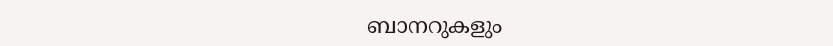ബാനറുകളും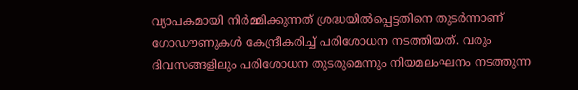വ്യാപകമായി നിർമ്മിക്കുന്നത് ശ്രദ്ധയിൽപ്പെട്ടതിനെ തുടർന്നാണ് ഗോഡൗണുകൾ കേന്ദ്രീകരിച്ച് പരിശോധന നടത്തിയത്. വരും ദിവസങ്ങളിലും പരിശോധന തുടരുമെന്നും നിയമലംഘനം നടത്തുന്ന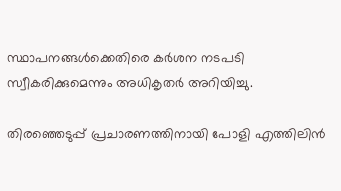സ്ഥാപനങ്ങൾക്കെതിരെ കർശന നടപടി സ്വീകരിക്കുമെന്നും അധികൃതർ അറിയിച്ചു.

തിരഞ്ഞെടുപ്പ് പ്രചാരണത്തിനായി പോളി എത്തിലിൻ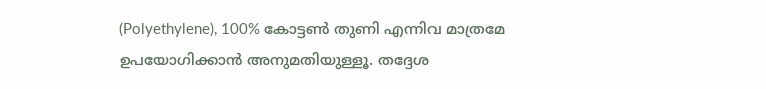(Polyethylene), 100% കോട്ടൺ തുണി എന്നിവ മാത്രമേ ഉപയോഗിക്കാൻ അനുമതിയുള്ളൂ. തദ്ദേശ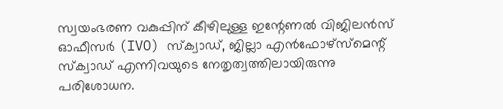സ്വയംഭരണ വകുപ്പിന് കീഴിലുള്ള ഇന്റേണൽ വിജിലൻസ് ഓഫീസർ (IVO) സ്ക്വാഡ്, ജില്ലാ എൻഫോഴ്സ്‌മെന്റ് സ്ക്വാഡ് എന്നിവയുടെ നേതൃത്വത്തിലായിരുന്നു പരിശോധന.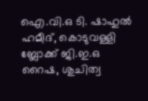ഐ.വി.ഒ ടി. ഷാഹുൽ ഹമീദ്, കൊടുവള്ളി ബ്ലോക്ക് ജി.ഇ.ഒ റൈഷ, ശുചിത്വ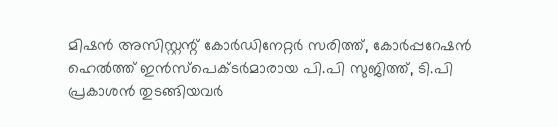മിഷൻ അസിസ്റ്റന്റ് കോർഡിനേറ്റർ സരിത്ത്, കോർപ്പറേഷൻ ഹെൽത്ത് ഇൻസ്പെക്ടർമാരായ പി.പി സുജിത്ത്, ടി.പി പ്രകാശൻ തുടങ്ങിയവർ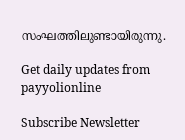സംഘത്തിലുണ്ടായിരുന്നു.

Get daily updates from payyolionline

Subscribe Newsletter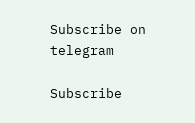Subscribe on telegram

Subscribe